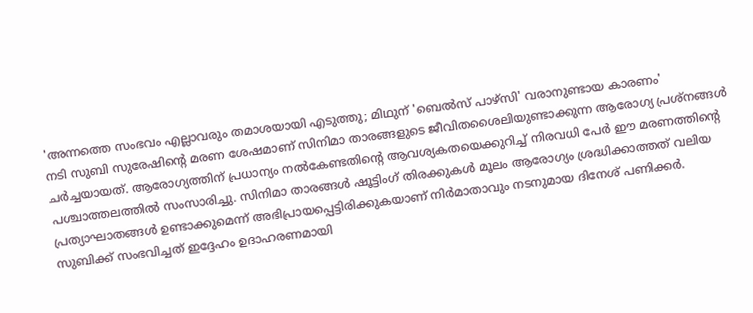'അന്നത്തെ സംഭവം എല്ലാവരും തമാശയായി എടുത്തു; മിഥുന് 'ബെൽസ് പാഴ്സി' വരാനുണ്ടായ കാരണം'
നടി സുബി സുരേഷിന്റെ മരണ ശേഷമാണ് സിനിമാ താരങ്ങളുടെ ജീവിതശൈലിയുണ്ടാക്കുന്ന ആരോഗ്യ പ്രശ്നങ്ങൾ ചർച്ചയായത്. ആരോഗ്യത്തിന് പ്രധാന്യം നൽകേണ്ടതിന്റെ ആവശ്യകതയെക്കുറിച്ച് നിരവധി പേർ ഈ മരണത്തിന്റെ പശ്ചാത്തലത്തിൽ സംസാരിച്ചു. സിനിമാ താരങ്ങൾ ഷൂട്ടിംഗ് തിരക്കുകൾ മൂലം ആരോഗ്യം ശ്രദ്ധിക്കാത്തത് വലിയ പ്രത്യാഘാതങ്ങൾ ഉണ്ടാക്കുമെന്ന് അഭിപ്രായപ്പെട്ടിരിക്കുകയാണ് നിർമാതാവും നടനുമായ ദിനേശ് പണിക്കർ. സുബിക്ക് സംഭവിച്ചത് ഇദ്ദേഹം ഉദാഹരണമായി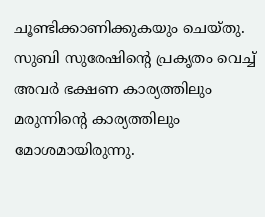ചൂണ്ടിക്കാണിക്കുകയും ചെയ്തു.
സുബി സുരേഷിന്റെ പ്രകൃതം വെച്ച് അവർ ഭക്ഷണ കാര്യത്തിലും മരുന്നിന്റെ കാര്യത്തിലും മോശമായിരുന്നു.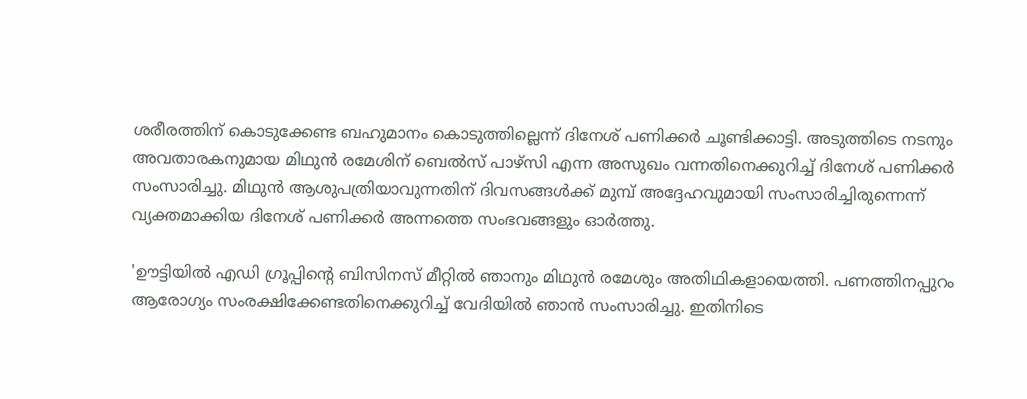ശരീരത്തിന് കൊടുക്കേണ്ട ബഹുമാനം കൊടുത്തില്ലെന്ന് ദിനേശ് പണിക്കർ ചൂണ്ടിക്കാട്ടി. അടുത്തിടെ നടനും അവതാരകനുമായ മിഥുൻ രമേശിന് ബെൽസ് പാഴ്സി എന്ന അസുഖം വന്നതിനെക്കുറിച്ച് ദിനേശ് പണിക്കർ സംസാരിച്ചു. മിഥുൻ ആശുപത്രിയാവുന്നതിന് ദിവസങ്ങൾക്ക് മുമ്പ് അദ്ദേഹവുമായി സംസാരിച്ചിരുന്നെന്ന് വ്യക്തമാക്കിയ ദിനേശ് പണിക്കർ അന്നത്തെ സംഭവങ്ങളും ഓർത്തു.

'ഊട്ടിയിൽ എഡി ഗ്രൂപ്പിന്റെ ബിസിനസ് മീറ്റിൽ ഞാനും മിഥുൻ രമേശും അതിഥികളായെത്തി. പണത്തിനപ്പുറം ആരോഗ്യം സംരക്ഷിക്കേണ്ടതിനെക്കുറിച്ച് വേദിയിൽ ഞാൻ സംസാരിച്ചു. ഇതിനിടെ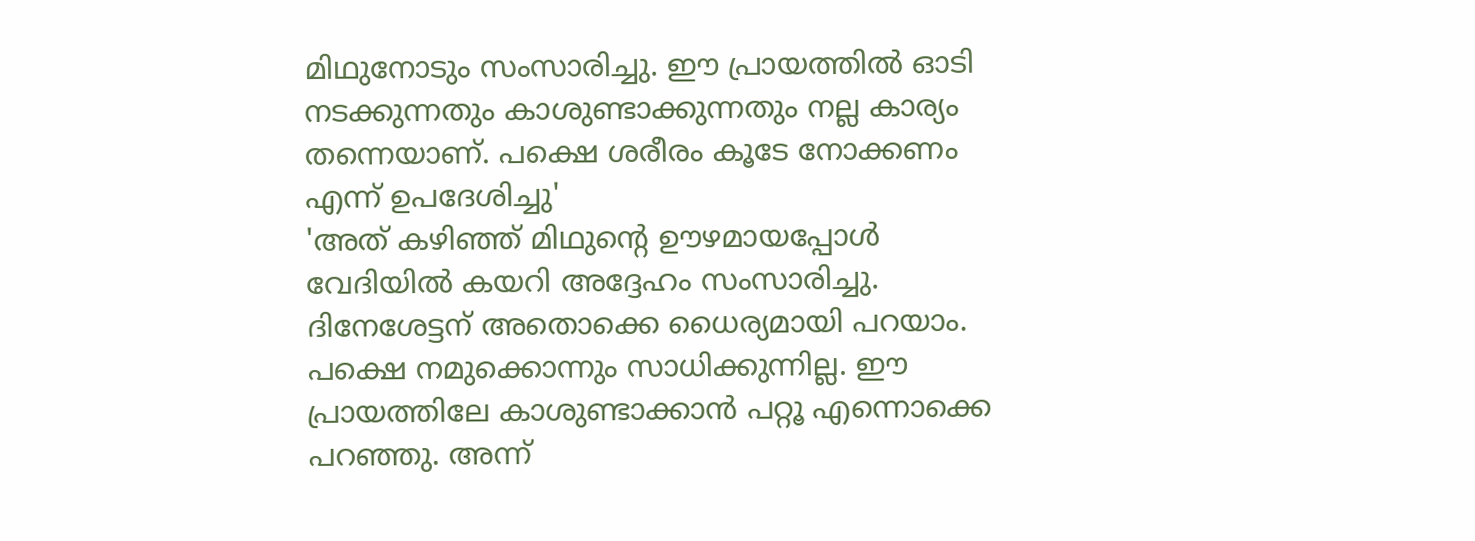മിഥുനോടും സംസാരിച്ചു. ഈ പ്രായത്തിൽ ഓടി നടക്കുന്നതും കാശുണ്ടാക്കുന്നതും നല്ല കാര്യം തന്നെയാണ്. പക്ഷെ ശരീരം കൂടേ നോക്കണം എന്ന് ഉപദേശിച്ചു'
'അത് കഴിഞ്ഞ് മിഥുന്റെ ഊഴമായപ്പോൾ വേദിയിൽ കയറി അദ്ദേഹം സംസാരിച്ചു. ദിനേശേട്ടന് അതൊക്കെ ധൈര്യമായി പറയാം. പക്ഷെ നമുക്കൊന്നും സാധിക്കുന്നില്ല. ഈ പ്രായത്തിലേ കാശുണ്ടാക്കാൻ പറ്റൂ എന്നൊക്കെ പറഞ്ഞു. അന്ന്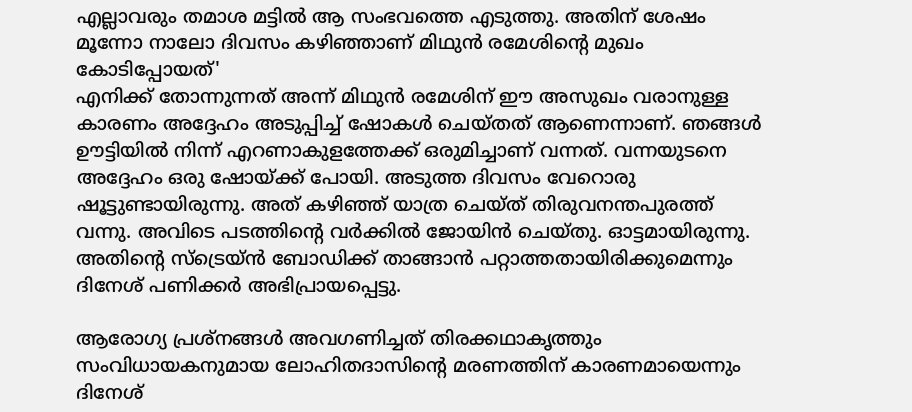എല്ലാവരും തമാശ മട്ടിൽ ആ സംഭവത്തെ എടുത്തു. അതിന് ശേഷം മൂന്നോ നാലോ ദിവസം കഴിഞ്ഞാണ് മിഥുൻ രമേശിന്റെ മുഖം കോടിപ്പോയത്'
എനിക്ക് തോന്നുന്നത് അന്ന് മിഥുൻ രമേശിന് ഈ അസുഖം വരാനുള്ള കാരണം അദ്ദേഹം അടുപ്പിച്ച് ഷോകൾ ചെയ്തത് ആണെന്നാണ്. ഞങ്ങൾ ഊട്ടിയിൽ നിന്ന് എറണാകുളത്തേക്ക് ഒരുമിച്ചാണ് വന്നത്. വന്നയുടനെ അദ്ദേഹം ഒരു ഷോയ്ക്ക് പോയി. അടുത്ത ദിവസം വേറൊരു ഷൂട്ടുണ്ടായിരുന്നു. അത് കഴിഞ്ഞ് യാത്ര ചെയ്ത് തിരുവനന്തപുരത്ത് വന്നു. അവിടെ പടത്തിന്റെ വർക്കിൽ ജോയിൻ ചെയ്തു. ഓട്ടമായിരുന്നു. അതിന്റെ സ്ട്രെയ്ൻ ബോഡിക്ക് താങ്ങാൻ പറ്റാത്തതായിരിക്കുമെന്നും ദിനേശ് പണിക്കർ അഭിപ്രായപ്പെട്ടു.

ആരോഗ്യ പ്രശ്നങ്ങൾ അവഗണിച്ചത് തിരക്കഥാകൃത്തും സംവിധായകനുമായ ലോഹിതദാസിന്റെ മരണത്തിന് കാരണമായെന്നും ദിനേശ്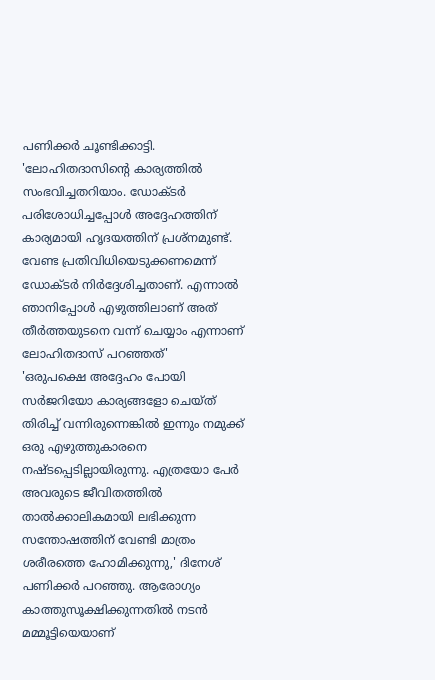പണിക്കർ ചൂണ്ടിക്കാട്ടി. 'ലോഹിതദാസിന്റെ കാര്യത്തിൽ സംഭവിച്ചതറിയാം. ഡോക്ടർ പരിശോധിച്ചപ്പോൾ അദ്ദേഹത്തിന് കാര്യമായി ഹൃദയത്തിന് പ്രശ്നമുണ്ട്. വേണ്ട പ്രതിവിധിയെടുക്കണമെന്ന് ഡോക്ടർ നിർദ്ദേശിച്ചതാണ്. എന്നാൽ ഞാനിപ്പോൾ എഴുത്തിലാണ് അത് തീർത്തയുടനെ വന്ന് ചെയ്യാം എന്നാണ് ലോഹിതദാസ് പറഞ്ഞത്'
'ഒരുപക്ഷെ അദ്ദേഹം പോയി സർജറിയോ കാര്യങ്ങളോ ചെയ്ത് തിരിച്ച് വന്നിരുന്നെങ്കിൽ ഇന്നും നമുക്ക് ഒരു എഴുത്തുകാരനെ നഷ്ടപ്പെടില്ലായിരുന്നു. എത്രയോ പേർ അവരുടെ ജീവിതത്തിൽ താൽക്കാലികമായി ലഭിക്കുന്ന സന്തോഷത്തിന് വേണ്ടി മാത്രം ശരീരത്തെ ഹോമിക്കുന്നു,' ദിനേശ് പണിക്കർ പറഞ്ഞു. ആരോഗ്യം കാത്തുസൂക്ഷിക്കുന്നതിൽ നടൻ മമ്മൂട്ടിയെയാണ്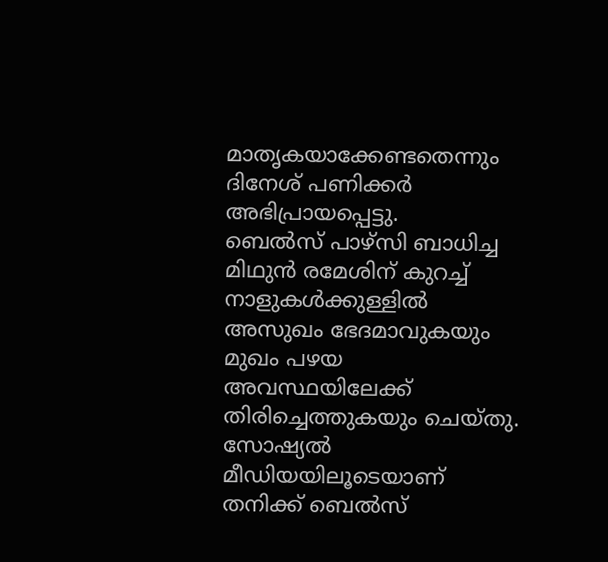മാതൃകയാക്കേണ്ടതെന്നും ദിനേശ് പണിക്കർ അഭിപ്രായപ്പെട്ടു.
ബെൽസ് പാഴ്സി ബാധിച്ച മിഥുൻ രമേശിന് കുറച്ച് നാളുകൾക്കുള്ളിൽ അസുഖം ഭേദമാവുകയും മുഖം പഴയ അവസ്ഥയിലേക്ക് തിരിച്ചെത്തുകയും ചെയ്തു. സോഷ്യൽ മീഡിയയിലൂടെയാണ് തനിക്ക് ബെൽസ്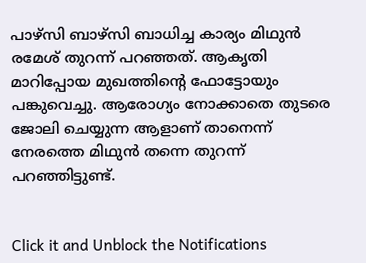പാഴ്സി ബാഴ്സി ബാധിച്ച കാര്യം മിഥുൻ രമേശ് തുറന്ന് പറഞ്ഞത്. ആകൃതി മാറിപ്പോയ മുഖത്തിന്റെ ഫോട്ടോയും പങ്കുവെച്ചു. ആരോഗ്യം നോക്കാതെ തുടരെ ജോലി ചെയ്യുന്ന ആളാണ് താനെന്ന് നേരത്തെ മിഥുൻ തന്നെ തുറന്ന് പറഞ്ഞിട്ടുണ്ട്.


Click it and Unblock the Notifications